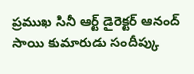ప్రముఖ సినీ ఆర్ట్ డైరెక్టర్ ఆనంద్ సాయి కుమారుడు సందీప్కు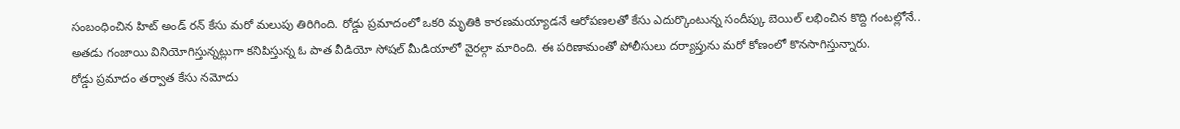సంబంధించిన హిట్ అండ్ రన్ కేసు మరో మలుపు తిరిగింది. రోడ్డు ప్రమాదంలో ఒకరి మృతికి కారణమయ్యాడనే ఆరోపణలతో కేసు ఎదుర్కొంటున్న సందీప్కు బెయిల్ లభించిన కొద్ది గంటల్లోనే.. అతడు గంజాయి వినియోగిస్తున్నట్లుగా కనిపిస్తున్న ఓ పాత వీడియో సోషల్ మీడియాలో వైరల్గా మారింది. ఈ పరిణామంతో పోలీసులు దర్యాప్తును మరో కోణంలో కొనసాగిస్తున్నారు.
రోడ్డు ప్రమాదం తర్వాత కేసు నమోదు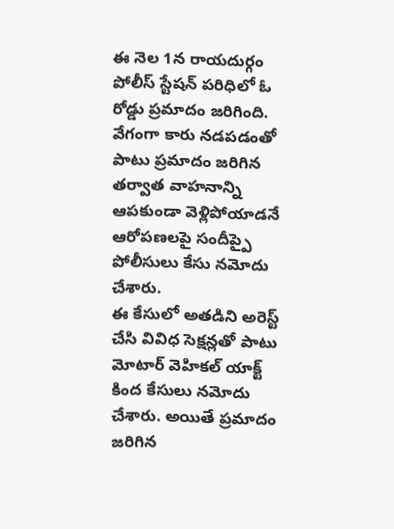ఈ నెల 1న రాయదుర్గం పోలీస్ స్టేషన్ పరిధిలో ఓ రోడ్డు ప్రమాదం జరిగింది. వేగంగా కారు నడపడంతో పాటు ప్రమాదం జరిగిన తర్వాత వాహనాన్ని ఆపకుండా వెళ్లిపోయాడనే ఆరోపణలపై సందీప్పై పోలీసులు కేసు నమోదు చేశారు.
ఈ కేసులో అతడిని అరెస్ట్ చేసి వివిధ సెక్షన్లతో పాటు మోటార్ వెహికల్ యాక్ట్ కింద కేసులు నమోదు చేశారు. అయితే ప్రమాదం జరిగిన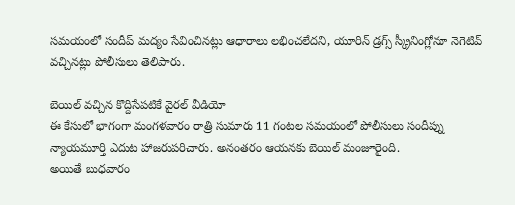సమయంలో సందీప్ మద్యం సేవించినట్లు ఆధారాలు లభించలేదని, యూరిన్ డ్రగ్స్ స్క్రీనింగ్లోనూ నెగెటివ్ వచ్చినట్లు పోలీసులు తెలిపారు.

బెయిల్ వచ్చిన కొద్దిసేపటికే వైరల్ వీడియో
ఈ కేసులో భాగంగా మంగళవారం రాత్రి సుమారు 11 గంటల సమయంలో పోలీసులు సందీప్ను న్యాయమూర్తి ఎదుట హాజరుపరిచారు. అనంతరం ఆయనకు బెయిల్ మంజూరైంది.
అయితే బుధవారం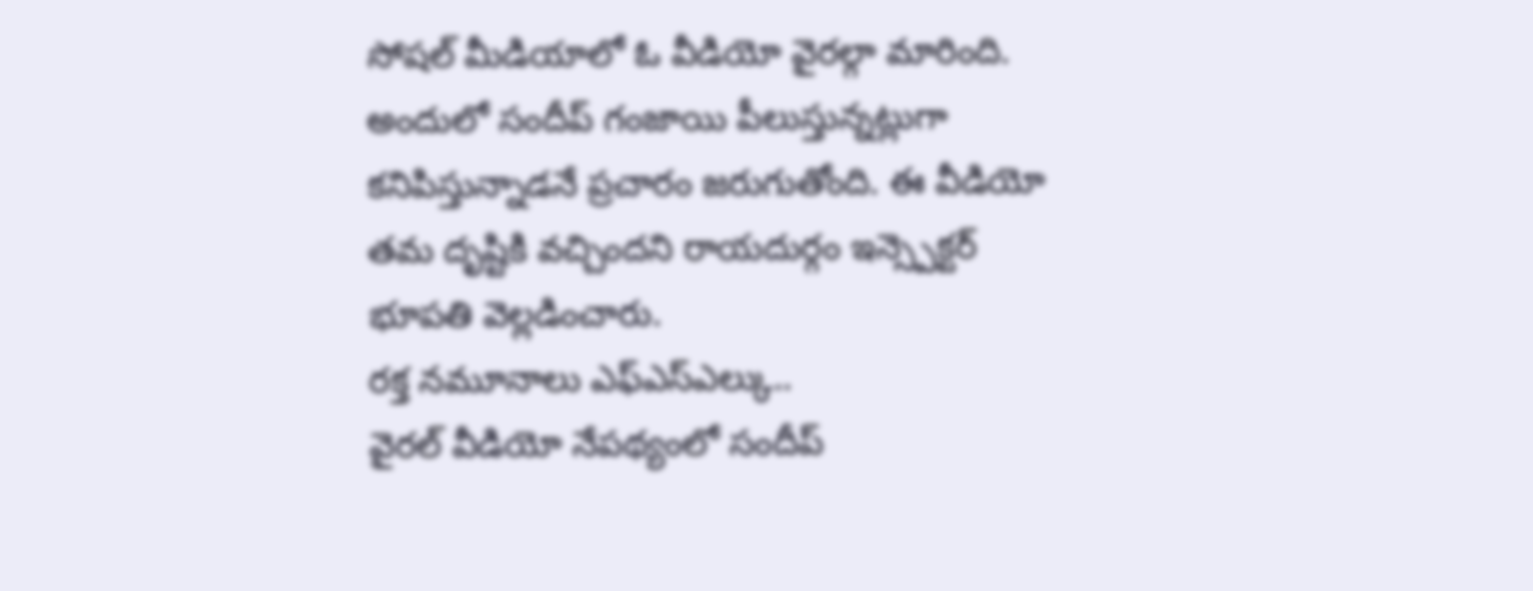సోషల్ మీడియాలో ఓ వీడియో వైరల్గా మారింది. అందులో సందీప్ గంజాయి పీలుస్తున్నట్లుగా కనిపిస్తున్నాడనే ప్రచారం జరుగుతోంది. ఈ వీడియో తమ దృష్టికి వచ్చిందని రాయదుర్గం ఇన్స్పెక్టర్ భూపతి వెల్లడించారు.
రక్త నమూనాలు ఎఫ్ఎస్ఎల్కు..
వైరల్ వీడియో నేపథ్యంలో సందీప్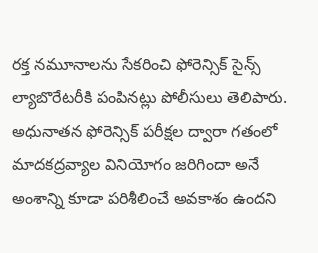రక్త నమూనాలను సేకరించి ఫోరెన్సిక్ సైన్స్ ల్యాబొరేటరీకి పంపినట్లు పోలీసులు తెలిపారు. అధునాతన ఫోరెన్సిక్ పరీక్షల ద్వారా గతంలో మాదకద్రవ్యాల వినియోగం జరిగిందా అనే అంశాన్ని కూడా పరిశీలించే అవకాశం ఉందని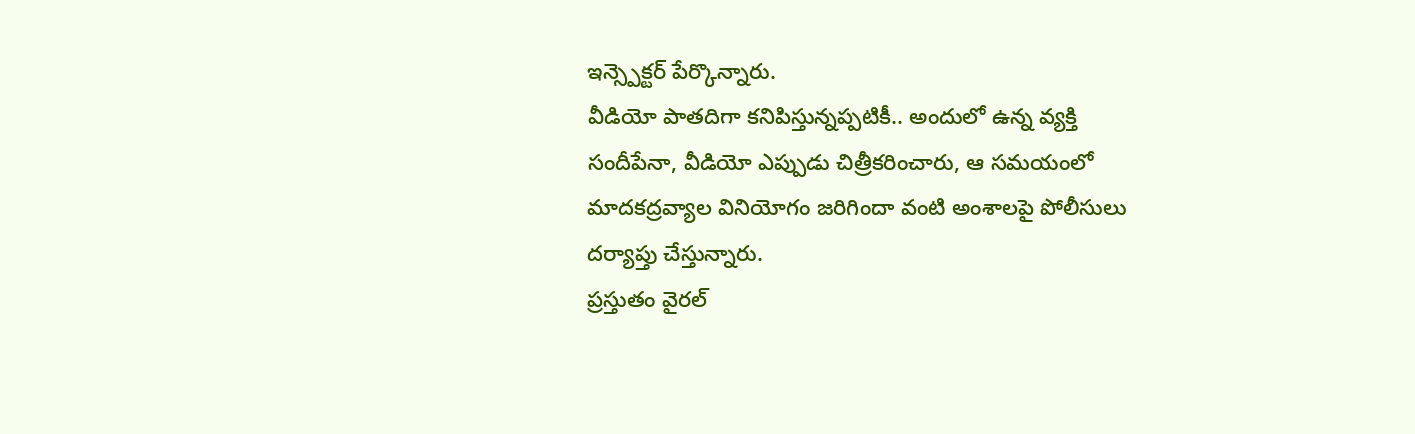ఇన్స్పెక్టర్ పేర్కొన్నారు.
వీడియో పాతదిగా కనిపిస్తున్నప్పటికీ.. అందులో ఉన్న వ్యక్తి సందీపేనా, వీడియో ఎప్పుడు చిత్రీకరించారు, ఆ సమయంలో మాదకద్రవ్యాల వినియోగం జరిగిందా వంటి అంశాలపై పోలీసులు దర్యాప్తు చేస్తున్నారు.
ప్రస్తుతం వైరల్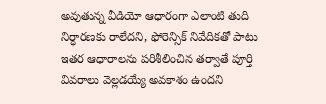అవుతున్న వీడియో ఆధారంగా ఎలాంటి తుది నిర్ధారణకు రాలేదని, ఫోరెన్సిక్ నివేదికతో పాటు ఇతర ఆధారాలను పరిశీలించిన తర్వాతే పూర్తి వివరాలు వెల్లడయ్యే అవకాశం ఉందని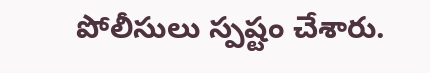పోలీసులు స్పష్టం చేశారు.